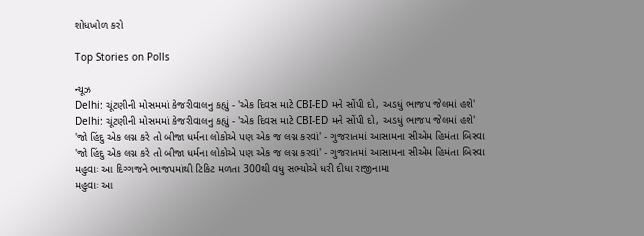શોધખોળ કરો

Top Stories on Polls

ન્યૂઝ
Delhi: ચૂંટણીની મોસમમાં કેજરીવાલનુ કહ્યું - 'એક દિવસ માટે CBI-ED મને સોંપી દો, અડધું ભાજપ જેલમાં હશે'
Delhi: ચૂંટણીની મોસમમાં કેજરીવાલનુ કહ્યું - 'એક દિવસ માટે CBI-ED મને સોંપી દો, અડધું ભાજપ જેલમાં હશે'
'જો હિંદુ એક લગ્ન કરે તો બીજા ધર્મના લોકોએ પણ એક જ લગ્ન કરવાં' - ગુજરાતમાં આસામના સીએમ હિમંતા બિસ્વા
'જો હિંદુ એક લગ્ન કરે તો બીજા ધર્મના લોકોએ પણ એક જ લગ્ન કરવાં' - ગુજરાતમાં આસામના સીએમ હિમંતા બિસ્વા
મહુવાઃ આ દિગ્ગજને ભાજપમાંથી ટિકિટ મળતા 300થી વધુ સભ્યોએ ધરી દીધા રાજીનામા
મહુવાઃ આ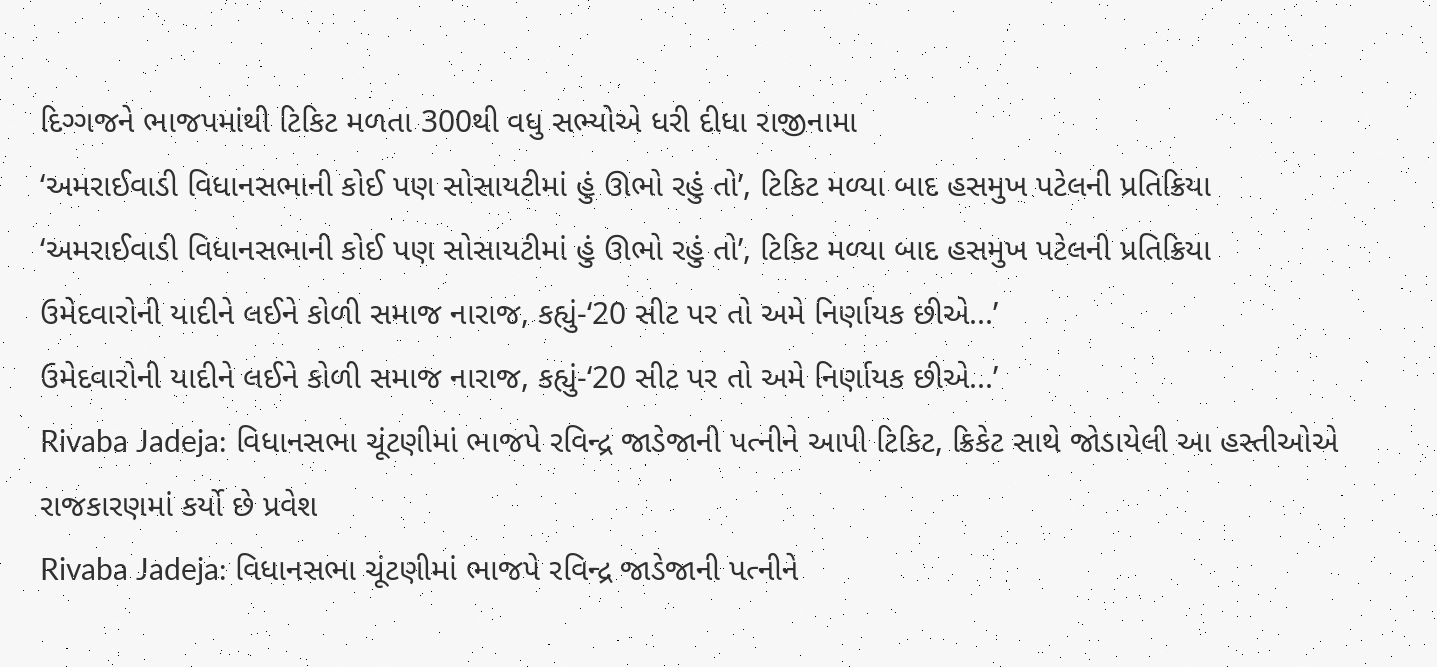દિગ્ગજને ભાજપમાંથી ટિકિટ મળતા 300થી વધુ સભ્યોએ ધરી દીધા રાજીનામા
‘અમરાઈવાડી વિધાનસભાની કોઈ પણ સોસાયટીમાં હું ઊભો રહું તો’, ટિકિટ મળ્યા બાદ હસમુખ પટેલની પ્રતિક્રિયા
‘અમરાઈવાડી વિધાનસભાની કોઈ પણ સોસાયટીમાં હું ઊભો રહું તો’, ટિકિટ મળ્યા બાદ હસમુખ પટેલની પ્રતિક્રિયા
ઉમેદવારોની યાદીને લઈને કોળી સમાજ નારાજ, કહ્યું-‘20 સીટ પર તો અમે નિર્ણાયક છીએ...’
ઉમેદવારોની યાદીને લઈને કોળી સમાજ નારાજ, કહ્યું-‘20 સીટ પર તો અમે નિર્ણાયક છીએ...’
Rivaba Jadeja: વિધાનસભા ચૂંટણીમાં ભાજપે રવિન્દ્ર જાડેજાની પત્નીને આપી ટિકિટ, ક્રિકેટ સાથે જોડાયેલી આ હસ્તીઓએ રાજકારણમાં કર્યો છે પ્રવેશ
Rivaba Jadeja: વિધાનસભા ચૂંટણીમાં ભાજપે રવિન્દ્ર જાડેજાની પત્નીને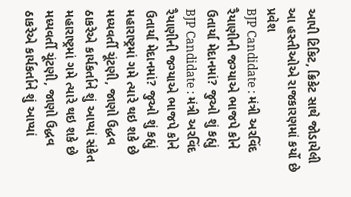આપી ટિકિટ, ક્રિકેટ સાથે જોડાયેલી આ હસ્તીઓએ રાજકારણમાં કર્યો છે પ્રવેશ
BJP Candidate : મંત્રી અરવિંદ રૈયાણીની જગ્યાએ ભાજપે કોને ઉતાર્યા મેદાનમાં? જુઓ શું કહ્યું
BJP Candidate : મંત્રી અરવિંદ રૈયાણીની જગ્યાએ ભાજપે કોને ઉતાર્યા મેદાનમાં? જુઓ શું કહ્યું
મહારાષ્ટ્રમાં ગમે ત્યારે થઇ શકે છે મધ્યવર્તી ચૂંટણી, જાણો ઉદ્ધવ ઠાકરેએ કાર્યકર્તાને શું આપ્યાં સંકેત
મહારાષ્ટ્રમાં ગમે ત્યારે થઇ શકે છે મધ્યવર્તી ચૂંટણી, જાણો ઉદ્ધવ ઠાકરેએ કાર્યકર્તાને શું આપ્યાં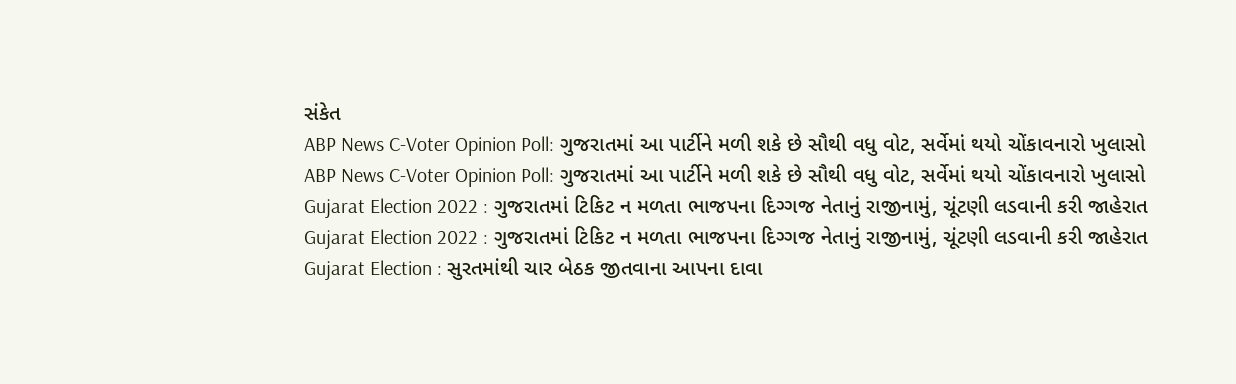સંકેત
ABP News C-Voter Opinion Poll: ગુજરાતમાં આ પાર્ટીને મળી શકે છે સૌથી વધુ વોટ, સર્વેમાં થયો ચોંકાવનારો ખુલાસો
ABP News C-Voter Opinion Poll: ગુજરાતમાં આ પાર્ટીને મળી શકે છે સૌથી વધુ વોટ, સર્વેમાં થયો ચોંકાવનારો ખુલાસો
Gujarat Election 2022 : ગુજરાતમાં ટિકિટ ન મળતા ભાજપના દિગ્ગજ નેતાનું રાજીનામું, ચૂંટણી લડવાની કરી જાહેરાત
Gujarat Election 2022 : ગુજરાતમાં ટિકિટ ન મળતા ભાજપના દિગ્ગજ નેતાનું રાજીનામું, ચૂંટણી લડવાની કરી જાહેરાત
Gujarat Election : સુરતમાંથી ચાર બેઠક જીતવાના આપના દાવા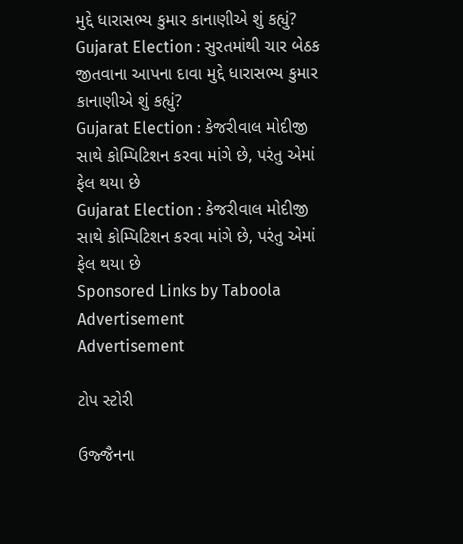મુદ્દે ધારાસભ્ય કુમાર કાનાણીએ શું કહ્યું?
Gujarat Election : સુરતમાંથી ચાર બેઠક જીતવાના આપના દાવા મુદ્દે ધારાસભ્ય કુમાર કાનાણીએ શું કહ્યું?
Gujarat Election : કેજરીવાલ મોદીજી સાથે કોમ્પિટિશન કરવા માંગે છે, પરંતુ એમાં ફેલ થયા છે
Gujarat Election : કેજરીવાલ મોદીજી સાથે કોમ્પિટિશન કરવા માંગે છે, પરંતુ એમાં ફેલ થયા છે
Sponsored Links by Taboola
Advertisement
Advertisement

ટોપ સ્ટોરી

ઉજ્જૈનના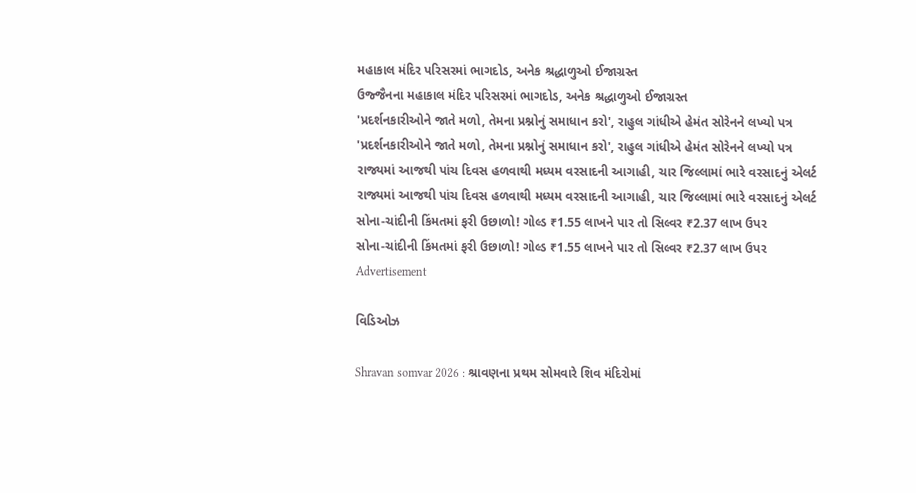મહાકાલ મંદિર પરિસરમાં ભાગદોડ, અનેક શ્રદ્ધાળુઓ ઈજાગ્રસ્ત
ઉજ્જૈનના મહાકાલ મંદિર પરિસરમાં ભાગદોડ, અનેક શ્રદ્ધાળુઓ ઈજાગ્રસ્ત
'પ્રદર્શનકારીઓને જાતે મળો, તેમના પ્રશ્નોનું સમાધાન કરો', રાહુલ ગાંધીએ હેમંત સોરેનને લખ્યો પત્ર
'પ્રદર્શનકારીઓને જાતે મળો, તેમના પ્રશ્નોનું સમાધાન કરો', રાહુલ ગાંધીએ હેમંત સોરેનને લખ્યો પત્ર
રાજ્યમાં આજથી પાંચ દિવસ હળવાથી મધ્યમ વરસાદની આગાહી, ચાર જિલ્લામાં ભારે વરસાદનું એલર્ટ
રાજ્યમાં આજથી પાંચ દિવસ હળવાથી મધ્યમ વરસાદની આગાહી, ચાર જિલ્લામાં ભારે વરસાદનું એલર્ટ
સોના-ચાંદીની કિંમતમાં ફરી ઉછાળો! ગોલ્ડ ₹1.55 લાખને પાર તો સિલ્વર ₹2.37 લાખ ઉપર
સોના-ચાંદીની કિંમતમાં ફરી ઉછાળો! ગોલ્ડ ₹1.55 લાખને પાર તો સિલ્વર ₹2.37 લાખ ઉપર
Advertisement

વિડિઓઝ

Shravan somvar 2026 : શ્રાવણના પ્રથમ સોમવારે શિવ મંદિરોમાં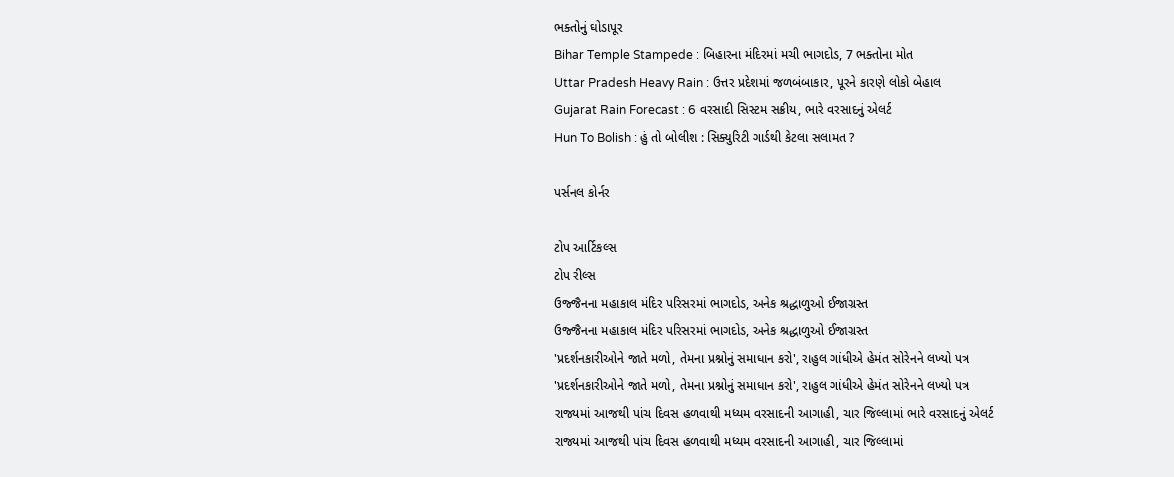ભક્તોનું ઘોડાપૂર
Bihar Temple Stampede : બિહારના મંદિરમાં મચી ભાગદોડ, 7 ભક્તોના મોત
Uttar Pradesh Heavy Rain : ઉત્તર પ્રદેશમાં જળબંબાકાર, પૂરને કારણે લોકો બેહાલ
Gujarat Rain Forecast : 6 વરસાદી સિસ્ટમ સક્રીય, ભારે વરસાદનું એલર્ટ
Hun To Bolish : હું તો બોલીશ : સિક્યુરિટી ગાર્ડથી કેટલા સલામત ?

પર્સનલ કોર્નર

ટોપ આર્ટિકલ્સ
ટોપ રીલ્સ
ઉજ્જૈનના મહાકાલ મંદિર પરિસરમાં ભાગદોડ, અનેક શ્રદ્ધાળુઓ ઈજાગ્રસ્ત
ઉજ્જૈનના મહાકાલ મંદિર પરિસરમાં ભાગદોડ, અનેક શ્રદ્ધાળુઓ ઈજાગ્રસ્ત
'પ્રદર્શનકારીઓને જાતે મળો, તેમના પ્રશ્નોનું સમાધાન કરો', રાહુલ ગાંધીએ હેમંત સોરેનને લખ્યો પત્ર
'પ્રદર્શનકારીઓને જાતે મળો, તેમના પ્રશ્નોનું સમાધાન કરો', રાહુલ ગાંધીએ હેમંત સોરેનને લખ્યો પત્ર
રાજ્યમાં આજથી પાંચ દિવસ હળવાથી મધ્યમ વરસાદની આગાહી, ચાર જિલ્લામાં ભારે વરસાદનું એલર્ટ
રાજ્યમાં આજથી પાંચ દિવસ હળવાથી મધ્યમ વરસાદની આગાહી, ચાર જિલ્લામાં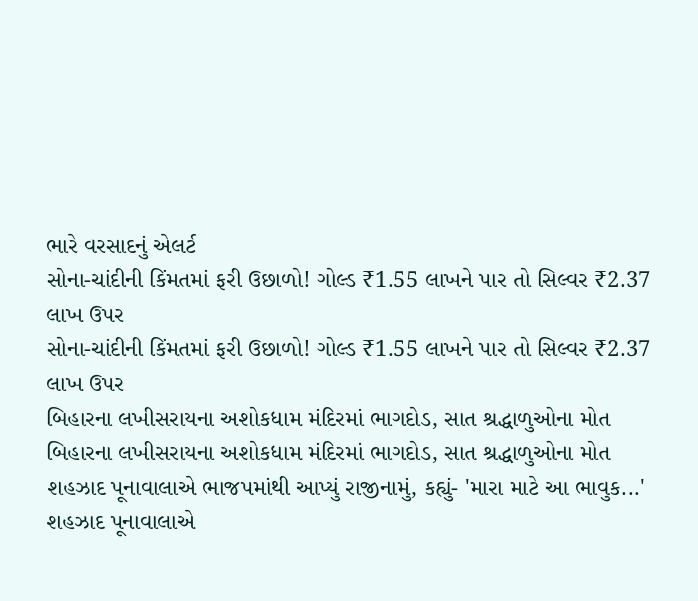ભારે વરસાદનું એલર્ટ
સોના-ચાંદીની કિંમતમાં ફરી ઉછાળો! ગોલ્ડ ₹1.55 લાખને પાર તો સિલ્વર ₹2.37 લાખ ઉપર
સોના-ચાંદીની કિંમતમાં ફરી ઉછાળો! ગોલ્ડ ₹1.55 લાખને પાર તો સિલ્વર ₹2.37 લાખ ઉપર
બિહારના લખીસરાયના અશોકધામ મંદિરમાં ભાગદોડ, સાત શ્રદ્ધાળુઓના મોત
બિહારના લખીસરાયના અશોકધામ મંદિરમાં ભાગદોડ, સાત શ્રદ્ધાળુઓના મોત
શહઝાદ પૂનાવાલાએ ભાજપમાંથી આપ્યું રાજીનામું, કહ્યું- 'મારા માટે આ ભાવુક...'
શહઝાદ પૂનાવાલાએ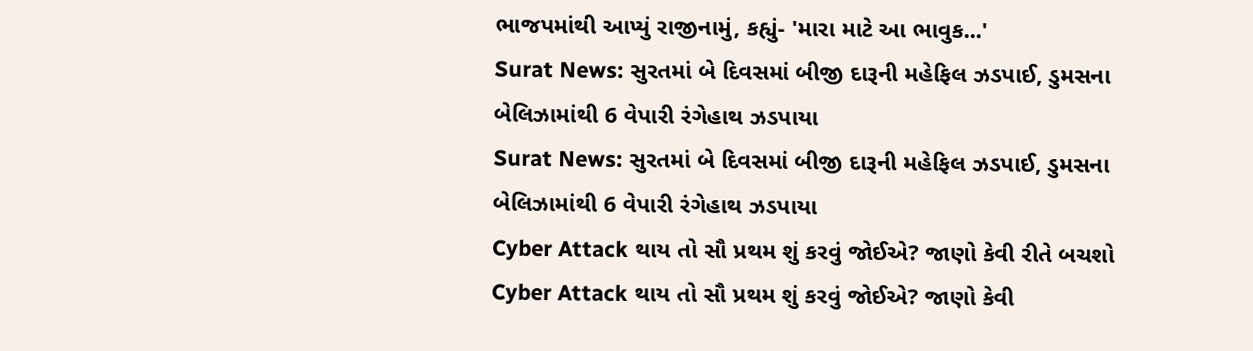ભાજપમાંથી આપ્યું રાજીનામું, કહ્યું- 'મારા માટે આ ભાવુક...'
Surat News: સુરતમાં બે દિવસમાં બીજી દારૂની મહેફિલ ઝડપાઈ, ડુમસના બેલિઝામાંથી 6 વેપારી રંગેહાથ ઝડપાયા
Surat News: સુરતમાં બે દિવસમાં બીજી દારૂની મહેફિલ ઝડપાઈ, ડુમસના બેલિઝામાંથી 6 વેપારી રંગેહાથ ઝડપાયા
Cyber Attack થાય તો સૌ પ્રથમ શું કરવું જોઈએ? જાણો કેવી રીતે બચશો
Cyber Attack થાય તો સૌ પ્રથમ શું કરવું જોઈએ? જાણો કેવી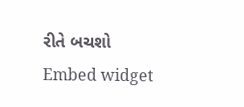રીતે બચશો
Embed widget